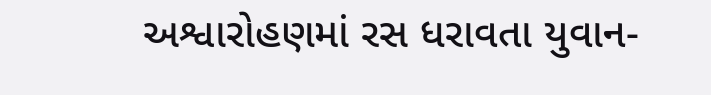અશ્વારોહણમાં રસ ધરાવતા યુવાન-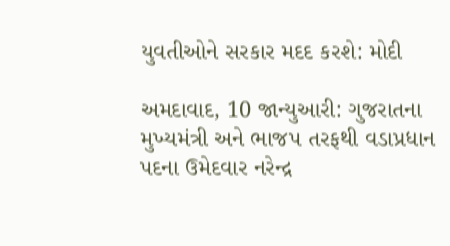યુવતીઓને સરકાર મદદ કરશે: મોદી

અમદાવાદ, 10 જાન્યુઆરી: ગુજરાતના મુખ્યમંત્રી અને ભાજપ તરફથી વડાપ્રધાન પદના ઉમેદવાર નરેન્દ્ર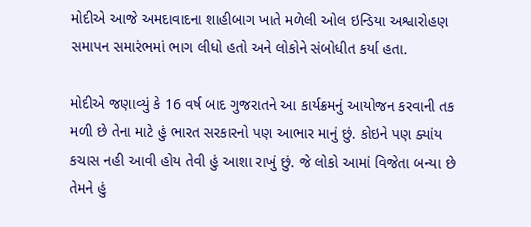મોદીએ આજે અમદાવાદના શાહીબાગ ખાતે મળેલી ઓલ ઇન્ડિયા અશ્વારોહણ સમાપન સમારંભમાં ભાગ લીધો હતો અને લોકોને સંબોધીત કર્યા હતા.

મોદીએ જણાવ્યું કે 16 વર્ષ બાદ ગુજરાતને આ કાર્યક્રમનું આયોજન કરવાની તક મળી છે તેના માટે હું ભારત સરકારનો પણ આભાર માનું છું. કોઇને પણ ક્યાંય કચાસ નહી આવી હોય તેવી હું આશા રાખું છું. જે લોકો આમાં વિજેતા બન્યા છે તેમને હું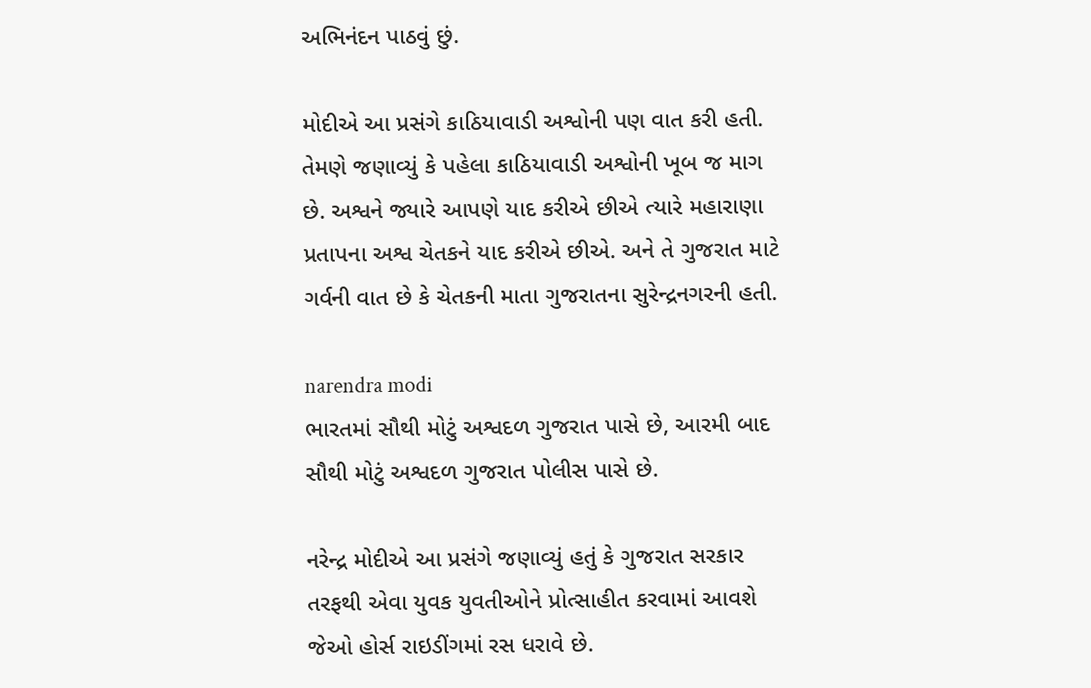અભિનંદન પાઠવું છું.

મોદીએ આ પ્રસંગે કાઠિયાવાડી અશ્વોની પણ વાત કરી હતી. તેમણે જણાવ્યું કે પહેલા કાઠિયાવાડી અશ્વોની ખૂબ જ માગ છે. અશ્વને જ્યારે આપણે યાદ કરીએ છીએ ત્યારે મહારાણા પ્રતાપના અશ્વ ચેતકને યાદ કરીએ છીએ. અને તે ગુજરાત માટે ગર્વની વાત છે કે ચેતકની માતા ગુજરાતના સુરેન્દ્રનગરની હતી.

narendra modi
ભારતમાં સૌથી મોટું અશ્વદળ ગુજરાત પાસે છે, આરમી બાદ સૌથી મોટું અશ્વદળ ગુજરાત પોલીસ પાસે છે.

નરેન્દ્ર મોદીએ આ પ્રસંગે જણાવ્યું હતું કે ગુજરાત સરકાર તરફથી એવા યુવક યુવતીઓને પ્રોત્સાહીત કરવામાં આવશે જેઓ હોર્સ રાઇડીંગમાં રસ ધરાવે છે.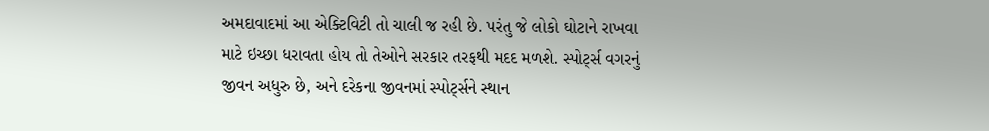અમદાવાદમાં આ એક્ટિવિટી તો ચાલી જ રહી છે. પરંતુ જે લોકો ઘોટાને રાખવા માટે ઇચ્છા ધરાવતા હોય તો તેઓને સરકાર તરફથી મદદ મળશે. સ્પોર્ટ્સ વગરનું જીવન અધુરુ છે, અને દરેકના જીવનમાં સ્પોર્ટ્સને સ્થાન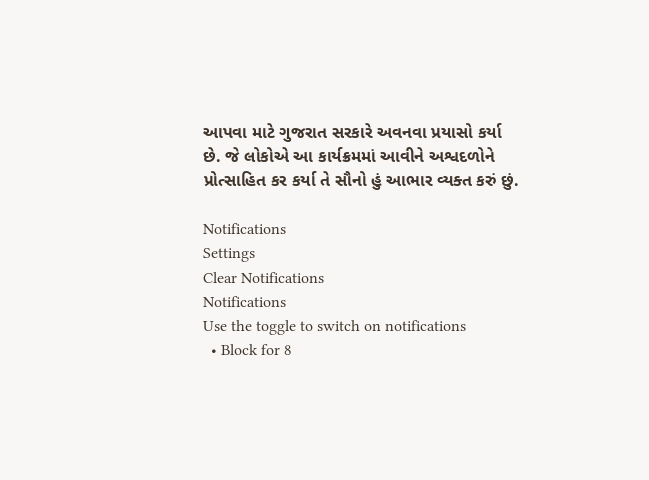આપવા માટે ગુજરાત સરકારે અવનવા પ્રયાસો કર્યા છે. જે લોકોએ આ કાર્યક્રમમાં આવીને અશ્વદળોને પ્રોત્સાહિત કર કર્યા તે સૌનો હું આભાર વ્યક્ત કરું છું.

Notifications
Settings
Clear Notifications
Notifications
Use the toggle to switch on notifications
  • Block for 8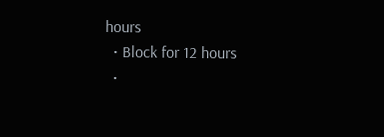hours
  • Block for 12 hours
  •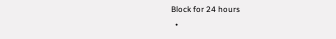Block for 24 hours
  •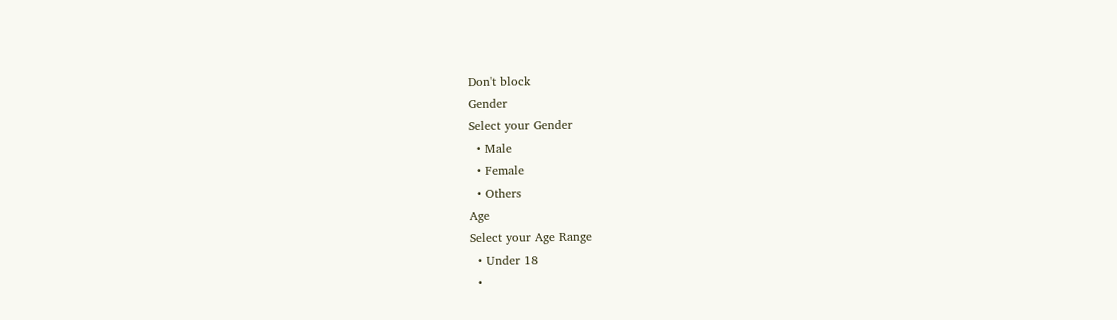Don't block
Gender
Select your Gender
  • Male
  • Female
  • Others
Age
Select your Age Range
  • Under 18
  •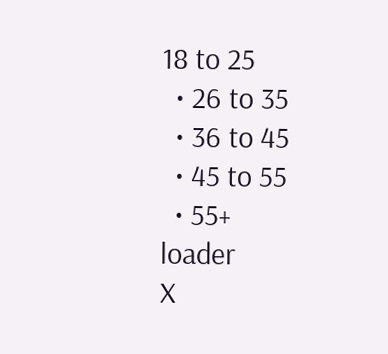18 to 25
  • 26 to 35
  • 36 to 45
  • 45 to 55
  • 55+
loader
X